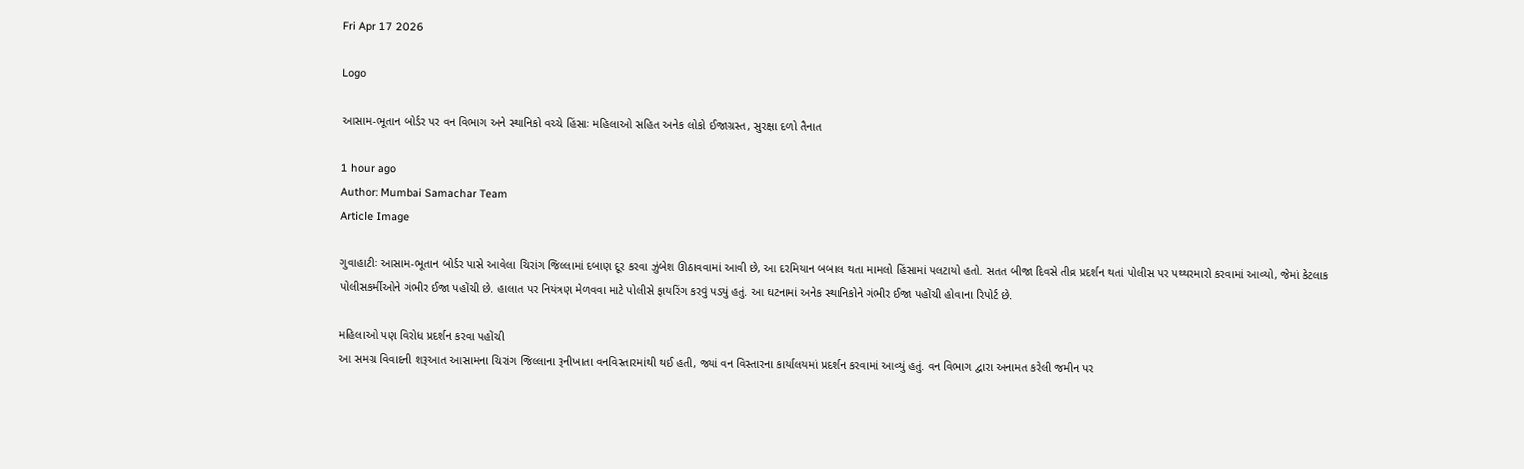Fri Apr 17 2026

Logo

આસામ-ભૂતાન બોર્ડર પર વન વિભાગ અને સ્થાનિકો વચ્ચે હિંસાઃ મહિલાઓ સહિત અનેક લોકો ઈજાગ્રસ્ત, સુરક્ષા દળો તૈનાત

1 hour ago
Author: Mumbai Samachar Team
Article Image

ગુવાહાટીઃ આસામ-ભૂતાન બોર્ડર પાસે આવેલા ચિરાંગ જિલ્લામાં દબાણ દૂર કરવા ઝુંબેશ ઊઠાવવામાં આવી છે, આ દરમિયાન બબાલ થતા મામલો હિંસામાં પલટાયો હતો. સતત બીજા દિવસે તીવ્ર પ્રદર્શન થતાં પોલીસ પર પથ્થરમારો કરવામાં આવ્યો, જેમાં કેટલાક પોલીસકર્મીઓને ગંભીર ઈજા પહોંચી છે. હાલાત પર નિયંત્રણ મેળવવા માટે પોલીસે ફાયરિંગ કરવું પડ્યું હતું. આ ઘટનામાં અનેક સ્થાનિકોને ગંભીર ઈજા પહોંચી હોવાના રિપોર્ટ છે.

મહિલાઓ પણ વિરોધ પ્રદર્શન કરવા પહોંચી
આ સમગ્ર વિવાદની શરૂઆત આસામના ચિરાંગ જિલ્લાના રૂનીખાતા વનવિસ્તારમાંથી થઈ હતી, જ્યાં વન વિસ્તારના કાર્યાલયમાં પ્રદર્શન કરવામાં આવ્યું હતું. વન વિભાગ દ્વારા અનામત કરેલી જમીન પર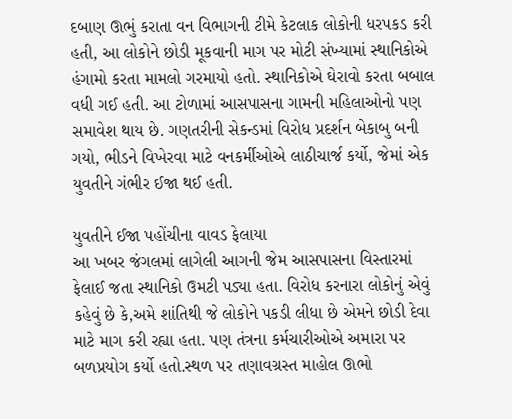દબાણ ઊભું કરાતા વન વિભાગની ટીમે કેટલાક લોકોની ધરપકડ કરી હતી, આ લોકોને છોડી મૂકવાની માગ પર મોટી સંખ્યામાં સ્થાનિકોએ હંગામો કરતા મામલો ગરમાયો હતો. સ્થાનિકોએ ઘેરાવો કરતા બબાલ વધી ગઈ હતી. આ ટોળામાં આસપાસના ગામની મહિલાઓનો પણ સમાવેશ થાય છે. ગણતરીની સેકન્ડમાં વિરોધ પ્રદર્શન બેકાબુ બની ગયો, ભીડને વિખેરવા માટે વનકર્મીઓએ લાઠીચાર્જ કર્યો, જેમાં એક યુવતીને ગંભીર ઈજા થઈ હતી.

યુવતીને ઈજા પહોંચીના વાવડ ફેલાયા
આ ખબર જંગલમાં લાગેલી આગની જેમ આસપાસના વિસ્તારમાં ફેલાઈ જતા સ્થાનિકો ઉમટી પડ્યા હતા. વિરોધ કરનારા લોકોનું એવું કહેવું છે કે,અમે શાંતિથી જે લોકોને પકડી લીધા છે એમને છોડી દેવા માટે માગ કરી રહ્યા હતા. પણ તંત્રના કર્મચારીઓએ અમારા પર બળપ્રયોગ કર્યો હતો.સ્થળ પર તણાવગ્રસ્ત માહોલ ઊભો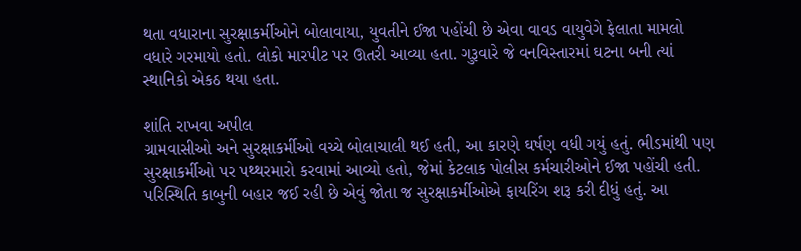થતા વધારાના સુરક્ષાકર્મીઓને બોલાવાયા, યુવતીને ઈજા પહોંચી છે એવા વાવડ વાયુવેગે ફેલાતા મામલો વધારે ગરમાયો હતો. લોકો મારપીટ પર ઊતરી આવ્યા હતા. ગુરૂવારે જે વનવિસ્તારમાં ઘટના બની ત્યાં સ્થાનિકો એકઠ થયા હતા.

શાંતિ રાખવા અપીલ
ગ્રામવાસીઓ અને સુરક્ષાકર્મીઓ વચ્ચે બોલાચાલી થઈ હતી, આ કારણે ઘર્ષણ વધી ગયું હતું. ભીડમાંથી પણ સુરક્ષાકર્મીઓ પર પથ્થરમારો કરવામાં આવ્યો હતો, જેમાં કેટલાક પોલીસ કર્મચારીઓને ઈજા પહોંચી હતી. પરિસ્થિતિ કાબુની બહાર જઈ રહી છે એવું જોતા જ સુરક્ષાકર્મીઓએ ફાયરિંગ શરૂ કરી દીધું હતું. આ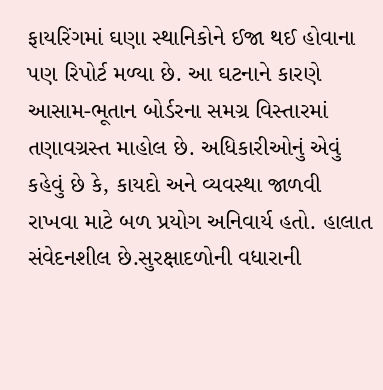ફાયરિંગમાં ઘણા સ્થાનિકોને ઈજા થઈ હોવાના પણ રિપોર્ટ મળ્યા છે. આ ઘટનાને કારણે આસામ-ભૂતાન બોર્ડરના સમગ્ર વિસ્તારમાં તણાવગ્રસ્ત માહોલ છે. અધિકારીઓનું એવું કહેવું છે કે, કાયદો અને વ્યવસ્થા જાળવી રાખવા માટે બળ પ્રયોગ અનિવાર્ય હતો. હાલાત સંવેદનશીલ છે.સુરક્ષાદળોની વધારાની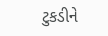ટુકડીને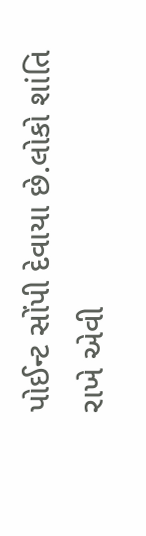પોઈન્ટ સોંપી દેવાયા છે.લોકો શાંતિ રાખે એવી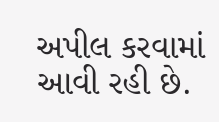અપીલ કરવામાં આવી રહી છે.